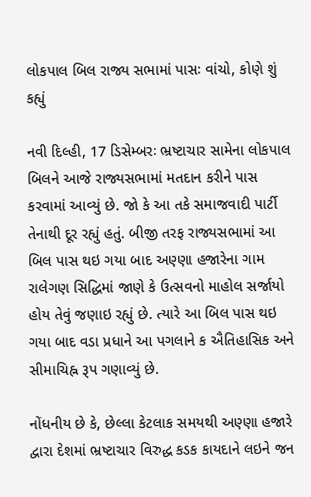લોકપાલ બિલ રાજ્ય સભામાં પાસઃ વાંચો, કોણે શું કહ્યું

નવી દિલ્હી, 17 ડિસેમ્બરઃ ભ્રષ્ટાચાર સામેના લોકપાલ બિલને આજે રાજ્યસભામાં મતદાન કરીને પાસ કરવામાં આવ્યું છે. જો કે આ તકે સમાજવાદી પાર્ટી તેનાથી દૂર રહ્યું હતું. બીજી તરફ રાજ્યસભામાં આ બિલ પાસ થઇ ગયા બાદ અણ્ણા હજારેના ગામ રાલેગણ સિદ્ધિમાં જાણે કે ઉત્સવનો માહોલ સર્જાયો હોય તેવું જણાઇ રહ્યું છે. ત્યારે આ બિલ પાસ થઇ ગયા બાદ વડા પ્રધાને આ પગલાને ક ઐતિહાસિક અને સીમાચિહ્ન રૂપ ગણાવ્યું છે.

નોંધનીય છે કે, છેલ્લા કેટલાક સમયથી અણ્ણા હજારે દ્વારા દેશમાં ભ્રષ્ટાચાર વિરુદ્ધ કડક કાયદાને લઇને જન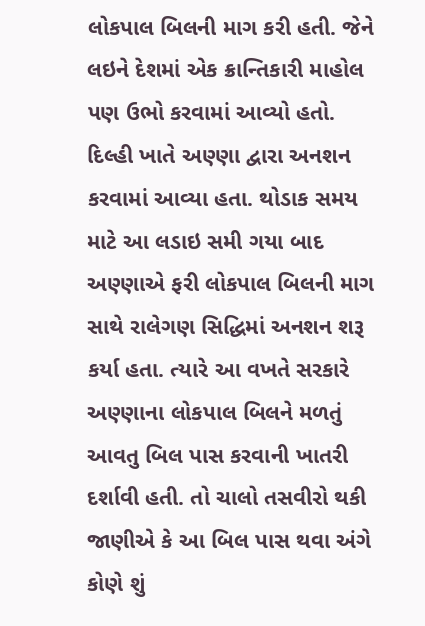લોકપાલ બિલની માગ કરી હતી. જેને લઇને દેશમાં એક ક્રાન્તિકારી માહોલ પણ ઉભો કરવામાં આવ્યો હતો. દિલ્હી ખાતે અણ્ણા દ્વારા અનશન કરવામાં આવ્યા હતા. થોડાક સમય માટે આ લડાઇ સમી ગયા બાદ અણ્ણાએ ફરી લોકપાલ બિલની માગ સાથે રાલેગણ સિદ્ધિમાં અનશન શરૂ કર્યા હતા. ત્યારે આ વખતે સરકારે અણ્ણાના લોકપાલ બિલને મળતું આવતુ બિલ પાસ કરવાની ખાતરી દર્શાવી હતી. તો ચાલો તસવીરો થકી જાણીએ કે આ બિલ પાસ થવા અંગે કોણે શું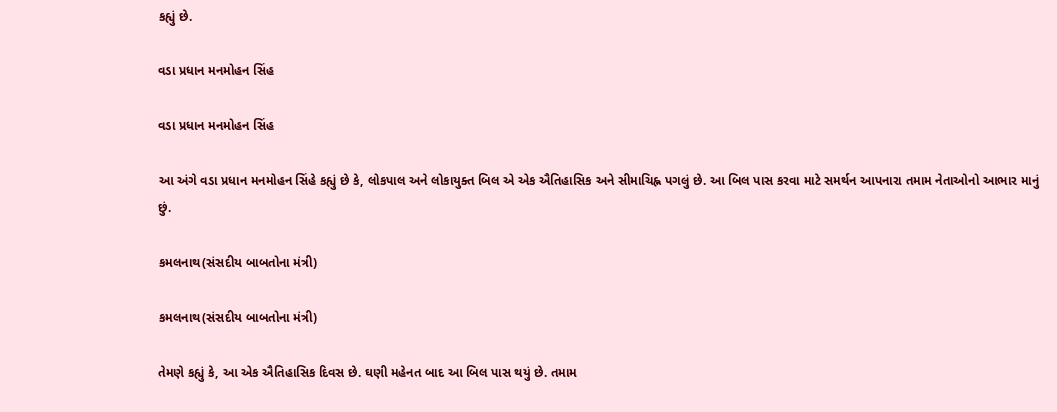કહ્યું છે.

વડા પ્રધાન મનમોહન સિંહ

વડા પ્રધાન મનમોહન સિંહ

આ અંગે વડા પ્રધાન મનમોહન સિંહે કહ્યું છે કે, લોકપાલ અને લોકાયુક્ત બિલ એ એક ઐતિહાસિક અને સીમાચિહ્ન પગલું છે. આ બિલ પાસ કરવા માટે સમર્થન આપનારા તમામ નેતાઓનો આભાર માનું છું.

કમલનાથ(સંસદીય બાબતોના મંત્રી)

કમલનાથ(સંસદીય બાબતોના મંત્રી)

તેમણે કહ્યું કે, આ એક ઐતિહાસિક દિવસ છે. ઘણી મહેનત બાદ આ બિલ પાસ થયું છે. તમામ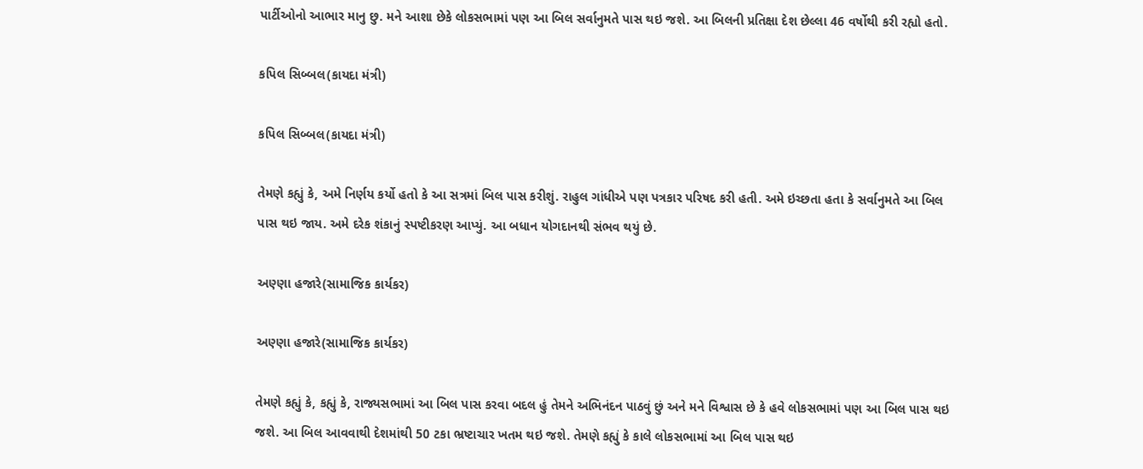પાર્ટીઓનો આભાર માનુ છુ. મને આશા છેકે લોકસભામાં પણ આ બિલ સર્વાનુમતે પાસ થઇ જશે. આ બિલની પ્રતિક્ષા દેશ છેલ્લા 46 વર્ષોથી કરી રહ્યો હતો.

કપિલ સિબ્બલ(કાયદા મંત્રી)

કપિલ સિબ્બલ(કાયદા મંત્રી)

તેમણે કહ્યું કે, અમે નિર્ણય કર્યો હતો કે આ સત્રમાં બિલ પાસ કરીશું. રાહુલ ગાંધીએ પણ પત્રકાર પરિષદ કરી હતી. અમે ઇચ્છતા હતા કે સર્વાનુમતે આ બિલ પાસ થઇ જાય. અમે દરેક શંકાનું સ્પષ્ટીકરણ આપ્યું. આ બધાન યોગદાનથી સંભવ થયું છે.

અણ્ણા હજારે(સામાજિક કાર્યકર)

અણ્ણા હજારે(સામાજિક કાર્યકર)

તેમણે કહ્યું કે, કહ્યું કે, રાજ્યસભામાં આ બિલ પાસ કરવા બદલ હું તેમને અભિનંદન પાઠવું છું અને મને વિશ્વાસ છે કે હવે લોકસભામાં પણ આ બિલ પાસ થઇ જશે. આ બિલ આવવાથી દેશમાંથી 50 ટકા ભ્રષ્ટાચાર ખતમ થઇ જશે. તેમણે કહ્યું કે કાલે લોકસભામાં આ બિલ પાસ થઇ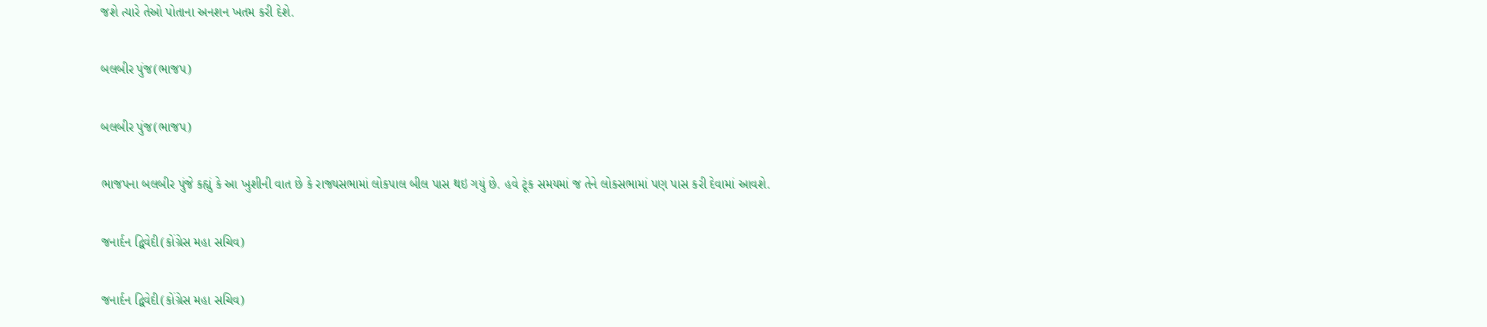જશે ત્યારે તેઓ પોતાના અનશન ખતમ કરી દેશે.

બલબીર પુંજ(ભાજપ)

બલબીર પુંજ(ભાજપ)

ભાજપના બલબીર પુંજે કહ્યું કે આ ખુશીની વાત છે કે રાજ્યસભામાં લોકપાલ બીલ પાસ થઇ ગયું છે. હવે ટૂંક સમયમાં જ તેને લોકસભામાં પણ પાસ કરી દેવામાં આવશે.

જનાર્દન દ્વિવેદી(કોંગ્રેસ મહા સચિવ)

જનાર્દન દ્વિવેદી(કોંગ્રેસ મહા સચિવ)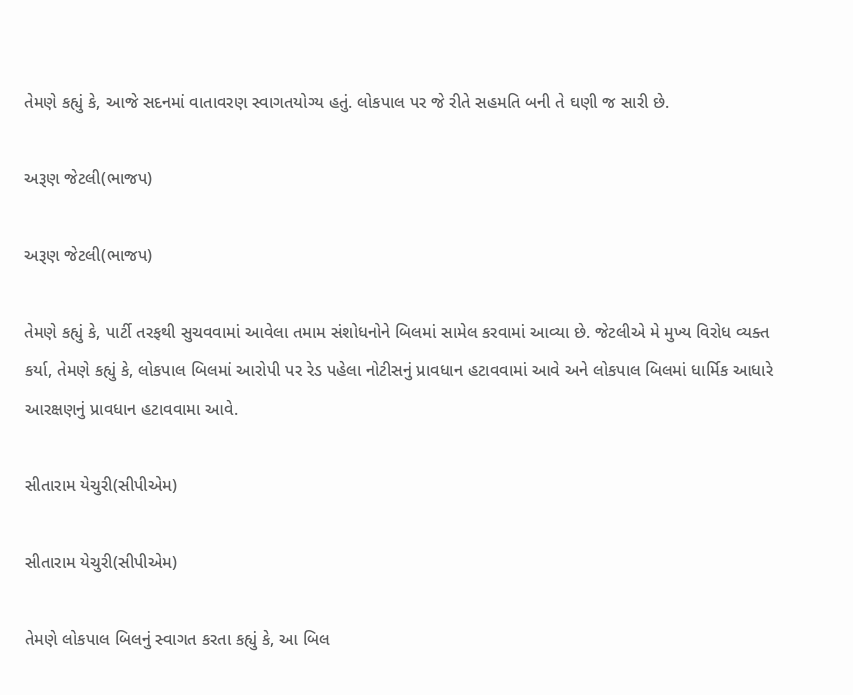તેમણે કહ્યું કે, આજે સદનમાં વાતાવરણ સ્વાગતયોગ્ય હતું. લોકપાલ પર જે રીતે સહમતિ બની તે ઘણી જ સારી છે.

અરૂણ જેટલી(ભાજપ)

અરૂણ જેટલી(ભાજપ)

તેમણે કહ્યું કે, પાર્ટી તરફથી સુચવવામાં આવેલા તમામ સંશોધનોને બિલમાં સામેલ કરવામાં આવ્યા છે. જેટલીએ મે મુખ્ય વિરોધ વ્યક્ત કર્યા, તેમણે કહ્યું કે, લોકપાલ બિલમાં આરોપી પર રેડ પહેલા નોટીસનું પ્રાવધાન હટાવવામાં આવે અને લોકપાલ બિલમાં ધાર્મિક આધારે આરક્ષણનું પ્રાવધાન હટાવવામા આવે.

સીતારામ યેચુરી(સીપીએમ)

સીતારામ યેચુરી(સીપીએમ)

તેમણે લોકપાલ બિલનું સ્વાગત કરતા કહ્યું કે, આ બિલ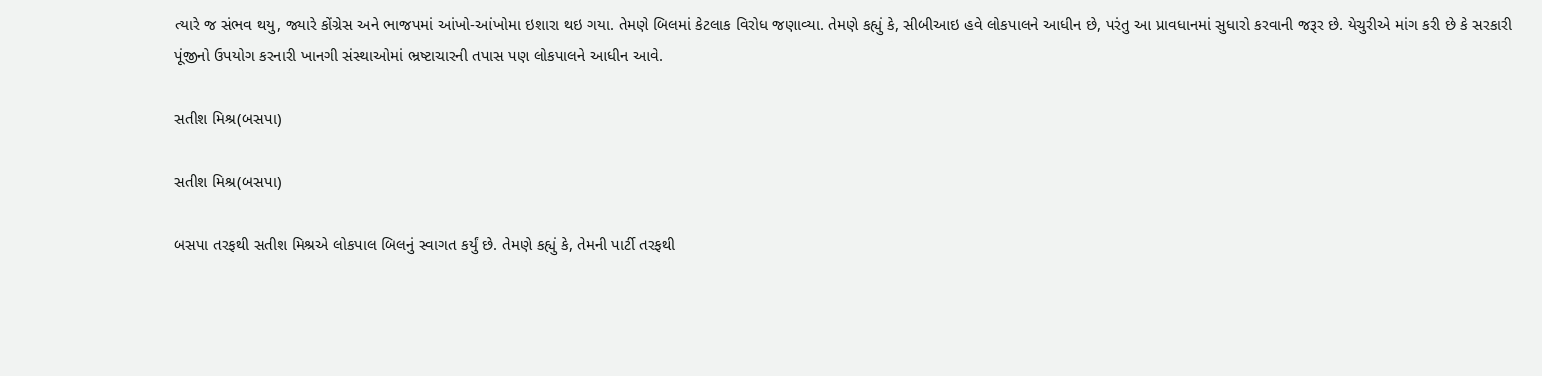ત્યારે જ સંભવ થયુ, જ્યારે કોંગ્રેસ અને ભાજપમાં આંખો-આંખોમા ઇશારા થઇ ગયા. તેમણે બિલમાં કેટલાક વિરોધ જણાવ્યા. તેમણે કહ્યું કે, સીબીઆઇ હવે લોકપાલને આધીન છે, પરંતુ આ પ્રાવધાનમાં સુધારો કરવાની જરૂર છે. યેચુરીએ માંગ કરી છે કે સરકારી પૂંજીનો ઉપયોગ કરનારી ખાનગી સંસ્થાઓમાં ભ્રષ્ટાચારની તપાસ પણ લોકપાલને આધીન આવે.

સતીશ મિશ્ર(બસપા)

સતીશ મિશ્ર(બસપા)

બસપા તરફથી સતીશ મિશ્રએ લોકપાલ બિલનું સ્વાગત કર્યું છે. તેમણે કહ્યું કે, તેમની પાર્ટી તરફથી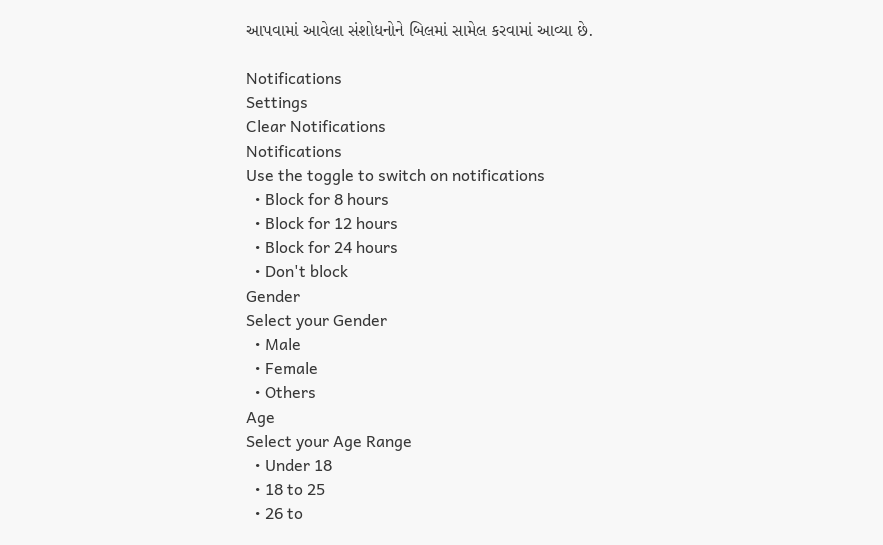આપવામાં આવેલા સંશોધનોને બિલમાં સામેલ કરવામાં આવ્યા છે.

Notifications
Settings
Clear Notifications
Notifications
Use the toggle to switch on notifications
  • Block for 8 hours
  • Block for 12 hours
  • Block for 24 hours
  • Don't block
Gender
Select your Gender
  • Male
  • Female
  • Others
Age
Select your Age Range
  • Under 18
  • 18 to 25
  • 26 to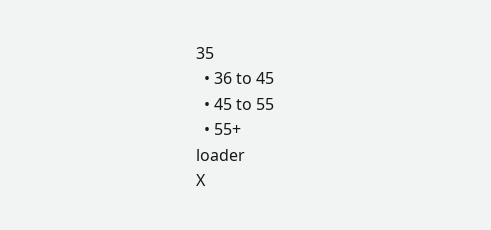35
  • 36 to 45
  • 45 to 55
  • 55+
loader
X